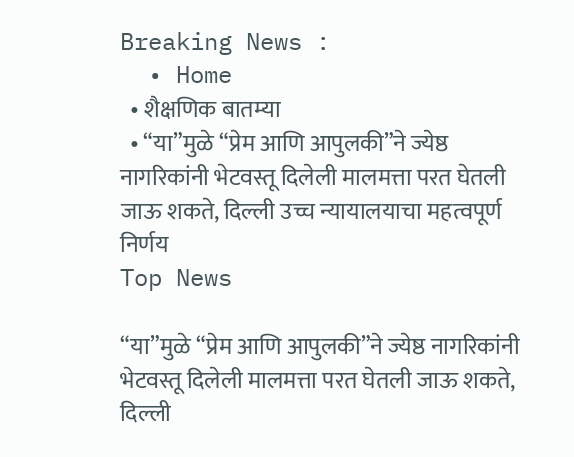Breaking News :
  • Home
  • शैक्षणिक बातम्या
  • “या”मुळे “प्रेम आणि आपुलकी”ने ज्येष्ठ नागरिकांनी भेटवस्तू दिलेली मालमत्ता परत घेतली जाऊ शकते, दिल्ली उच्च न्यायालयाचा महत्वपूर्ण निर्णय
Top News

“या”मुळे “प्रेम आणि आपुलकी”ने ज्येष्ठ नागरिकांनी भेटवस्तू दिलेली मालमत्ता परत घेतली जाऊ शकते, दिल्ली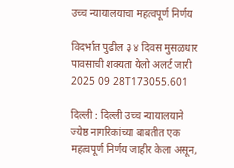उच्च न्यायालयाचा महत्वपूर्ण निर्णय

विदर्भात पुढील ३ ४ दिवस मुसळधार पावसाची शक्यता येलो अलर्ट जारी 2025 09 28T173055.601

दिल्ली : दिल्ली उच्च न्यायालयाने ज्येष्ठ नागरिकांच्या बाबतीत एक महत्वपूर्ण निर्णय जाहीर केला असून,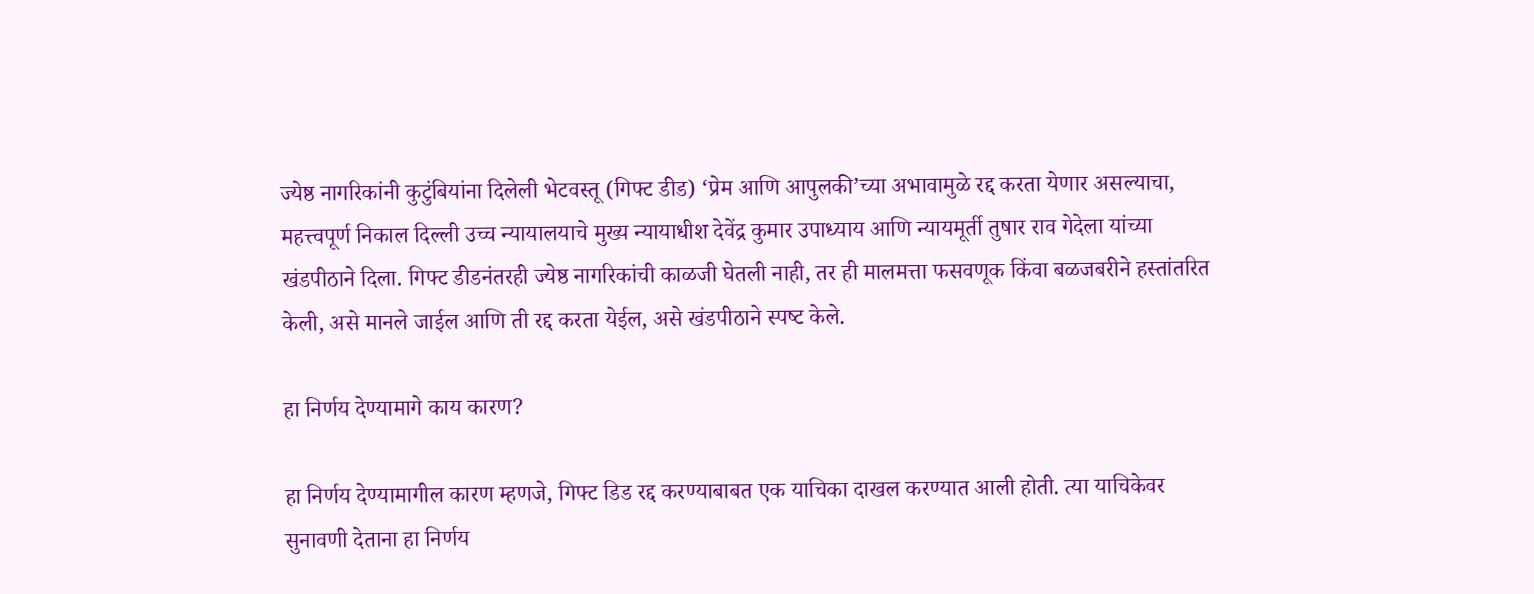ज्येष्ठ नागरिकांनी कुटुंबियांना दिलेली भेटवस्तू (गिफ्ट डीड) ‘प्रेम आणि आपुलकी’च्या अभावामुळे रद्द करता येणार असल्याचा, महत्त्वपूर्ण निकाल दिल्ली उच्च न्यायालयाचे मुख्य न्यायाधीश देवेंद्र कुमार उपाध्याय आणि न्यायमूर्ती तुषार राव गेदेला यांच्या खंडपीठाने दिला. गिफ्ट डीडनंतरही ज्येष्ठ नागरिकांची काळजी घेतली नाही, तर ही मालमत्ता फसवणूक किंवा बळजबरीने हस्तांतरित केली, असे मानले जाईल आणि ती रद्द करता येईल, असे खंडपीठाने स्‍पष्‍ट केले.

हा निर्णय देण्यामागे काय कारण?

हा निर्णय देण्यामागील कारण म्हणजे, गिफ्ट डिड रद्द करण्याबाबत एक याचिका दाखल करण्यात आली होती. त्या याचिकेवर सुनावणी देताना हा निर्णय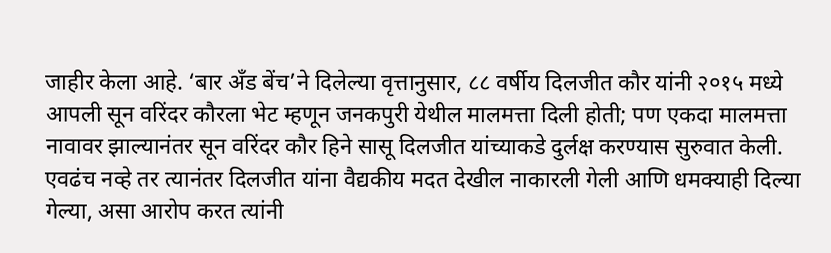जाहीर केला आहे. ‘बार अँड बेंच’ने दिलेल्‍या वृत्तानुसार, ८८ वर्षीय दिलजीत कौर यांनी २०१५ मध्‍ये आपली सून वरिंदर कौरला भेट म्हणून जनकपुरी येथील मालमत्ता दिली होती; पण एकदा मालमत्ता नावावर झाल्‍यानंतर सून वरिंदर कौर हिने सासू दिलजीत यांच्‍याकडे दुर्लक्ष करण्यास सुरुवात केली. एवढंच नव्हे तर त्यानंतर दिलजीत यांना वैद्यकीय मदत देखील नाकारली गेली आणि धमक्याही दिल्या गेल्या, असा आरोप करत त्‍यांनी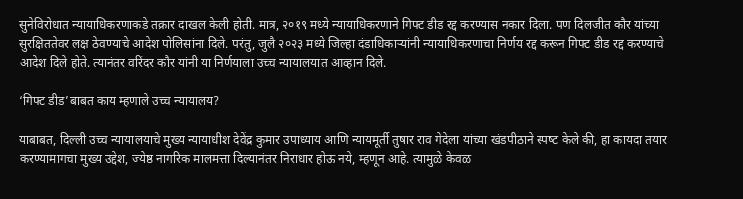सुनेविरोधात न्यायाधिकरणाकडे तक्रार दाखल केली होती. मात्र, २०१९ मध्ये न्यायाधिकरणाने गिफ्ट डीड रद्द करण्यास नकार दिला. पण दिलजीत कौर यांच्या सुरक्षिततेवर लक्ष ठेवण्याचे आदेश पोलिसांना दिले. परंतु, जुलै २०२३ मध्ये जिल्हा दंडाधिकाऱ्यांनी न्यायाधिकरणाचा निर्णय रद्द करून गिफ्ट डीड रद्द करण्याचे आदेश दिले होते. त्यानंतर वरिंदर कौर यांनी या निर्णयाला उच्च न्यायालयात आव्हान दिले.

‘गिफ्ट डीड’बाबत काय म्‍हणाले उच्‍च न्‍यायालय?

याबाबत, दिल्ली उच्च न्यायालयाचे मुख्य न्यायाधीश देवेंद्र कुमार उपाध्याय आणि न्यायमूर्ती तुषार राव गेदेला यांच्या खंडपीठाने स्‍पष्‍ट केले की, हा कायदा तयार करण्यामागचा मुख्य उद्देश, ज्येष्ठ नागरिक मालमत्ता दिल्यानंतर निराधार होऊ नये, म्हणून आहे. त्यामुळे केवळ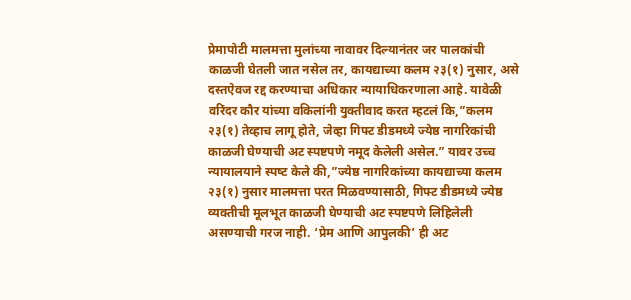प्रेमापोटी मालमत्ता मुलांच्या नावावर दिल्यानंतर जर पालकांची काळजी घेतली जात नसेल तर, कायद्याच्या कलम २३(१) नुसार, असे दस्तऐवज रद्द करण्याचा अधिकार न्यायाधिकरणाला आहे. यावेळी वरिंदर कौर यांच्‍या वकिलांनी युक्‍तीवाद करत म्हटलं कि,”कलम २३(१) तेव्हाच लागू होते, जेव्हा गिफ्ट डीडमध्ये ज्येष्ठ नागरिकांची काळजी घेण्याची अट स्पष्टपणे नमूद केलेली असेल.” यावर उच्‍च न्‍यायालयाने स्‍पष्‍ट केले की,”ज्येष्ठ नागरिकांच्या कायद्याच्या कलम २३(१) नुसार मालमत्ता परत मिळवण्यासाठी, गिफ्ट डीडमध्ये ज्येष्ठ व्यक्तीची मूलभूत काळजी घेण्याची अट स्पष्टपणे लिहिलेली असण्याची गरज नाही. ‘प्रेम आणि आपुलकी’ ही अट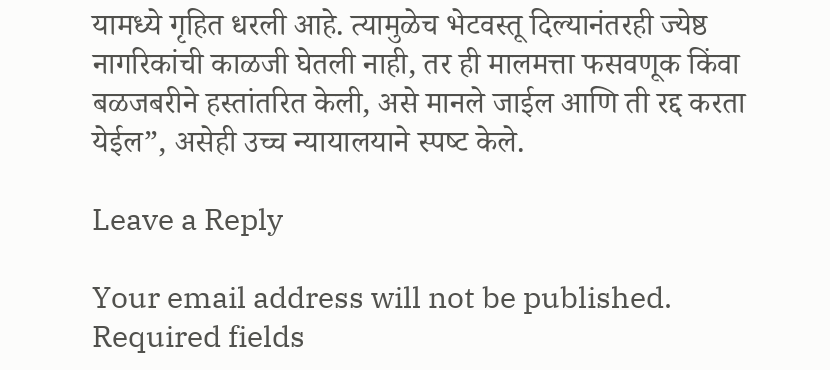यामध्‍ये गृहित धरली आहे. त्‍यामुळेच भेटवस्तू दिल्यानंतरही ज्येष्ठ नागरिकांची काळजी घेतली नाही, तर ही मालमत्ता फसवणूक किंवा बळजबरीने हस्तांतरित केली, असे मानले जाईल आणि ती रद्द करता येईल”, असेही उच्‍च न्‍यायालयाने स्‍पष्‍ट केले.

Leave a Reply

Your email address will not be published. Required fields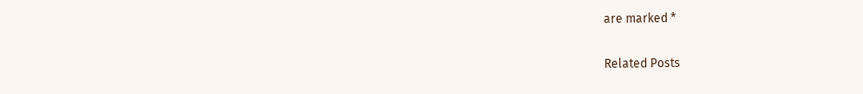are marked *

Related Posts